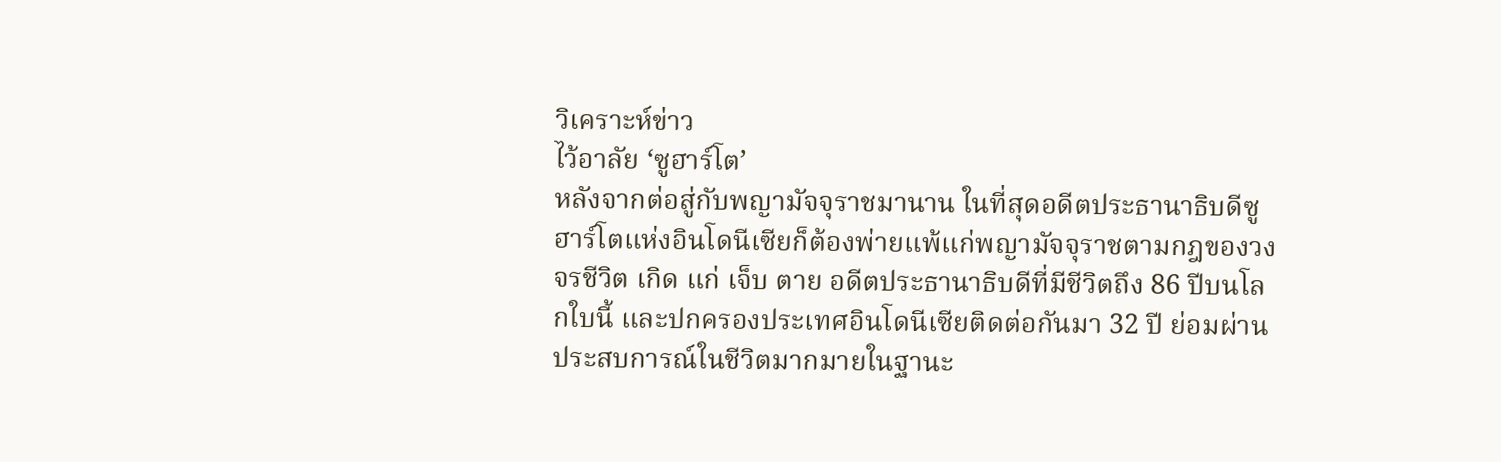วิเคราะห์ข่าว
ไว้อาลัย ‘ซูฮาร์โต’
หลังจากต่อสู่กับพญามัจจุราชมานาน ในที่สุดอดีตประธานาธิบดีซูฮาร์โตแห่งอินโดนีเซียก็ต้องพ่ายแพ้แก่พญามัจจุราชตามกฎของวงจรชีวิต เกิด แก่ เจ็บ ตาย อดีตประธานาธิบดีที่มีชีวิตถึง 86 ปีบนโลกใบนี้ และปกครองประเทศอินโดนีเซียติดต่อกันมา 32 ปี ย่อมผ่านประสบการณ์ในชีวิตมากมายในฐานะ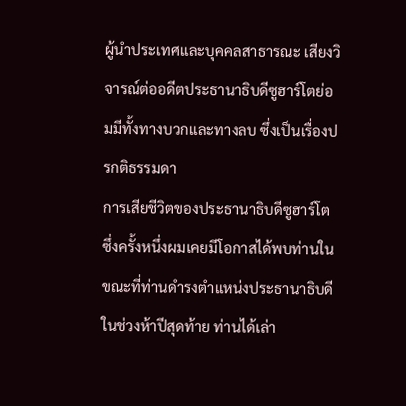ผู้นำประเทศและบุคคลสาธารณะ เสียงวิจารณ์ต่ออดีตประธานาธิบดีซูฮาร์โตย่อมมีทั้งทางบวกและทางลบ ซึ่งเป็นเรื่องปรกติธรรมดา
การเสียชีวิตของประธานาธิบดีซูฮาร์โต ซึ่งครั้งหนึ่งผมเคยมีโอกาสได้พบท่านในขณะที่ท่านดำรงตำแหน่งประธานาธิบดีในช่วงห้าปีสุดท้าย ท่านได้เล่า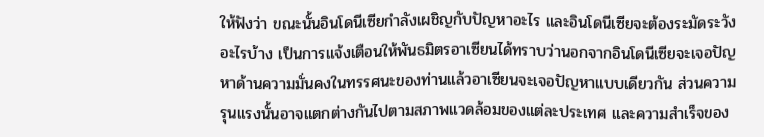ให้ฟังว่า ขณะนั้นอินโดนีเซียกำลังเผชิญกับปัญหาอะไร และอินโดนีเซียจะต้องระมัดระวังอะไรบ้าง เป็นการแจ้งเตือนให้พันธมิตรอาเซียนได้ทราบว่านอกจากอินโดนีเซียจะเจอปัญหาด้านความมั่นคงในทรรศนะของท่านแล้วอาเซียนจะเจอปัญหาแบบเดียวกัน ส่วนความรุนแรงนั้นอาจแตกต่างกันไปตามสภาพแวดล้อมของแต่ละประเทศ และความสำเร็จของ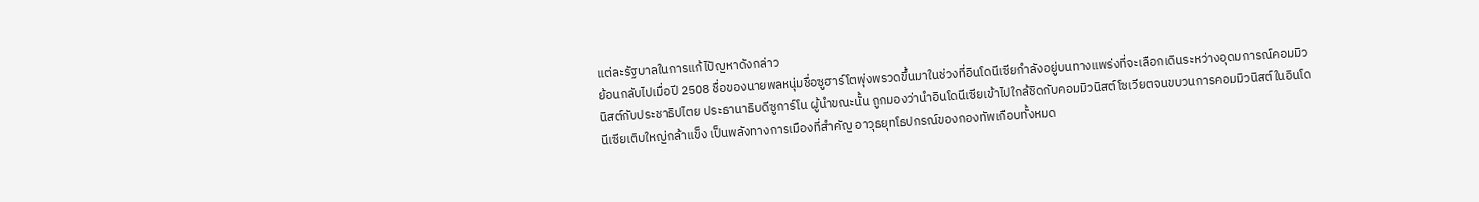แต่ละรัฐบาลในการแก้ไปัญหาดังกล่าว
ย้อนกลับไปเมื่อปี 2508 ชื่อของนายพลหนุ่มชื่อซูฮาร์โตพุ่งพรวดขึ้นมาในช่วงที่อินโดนีเซียกำลังอยู่บนทางแพร่งที่จะเลือกเดินระหว่างอุดมการณ์คอมมิวนิสต์กับประชาธิปไตย ประธานาธิบดีซูการ์โน ผู้นำขณะนั้น ถูกมองว่านำอินโดนีเซียเข้าไปใกล้ชิดกับคอมมิวนิสต์โซเวียตจนขบวนการคอมมิวนิสต์ในอินโดนีเซียเติบใหญ่กล้าแข็ง เป็นพลังทางการเมืองที่สำคัญ อาวุธยุทโธปกรณ์ของกองทัพเกือบทั้งหมด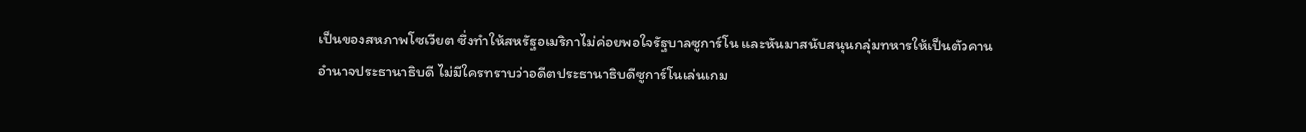เป็นของสหภาพโซเวียต ซึ่งทำให้สหรัฐอเมริกาไม่ค่อยพอใจรัฐบาลซูการ์โน และหันมาสนับสนุนกลุ่มทหารให้เป็นตัวคานอำนาจประธานาธิบดี ไม่มีใครทราบว่าอดีตประธานาธิบดีซูการ์โนเล่นเกม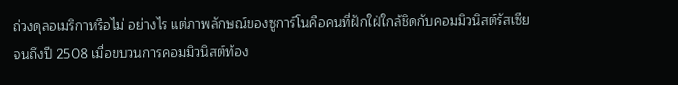ถ่วงดุลอเมริกาหรือไม่ อย่างไร แต่ภาพลักษณ์ของซูการ์โนคือคนที่ฝักใฝ่ใกล้ชิดกับคอมมิวนิสต์รัสเซีย
จนถึงปี 2508 เมื่อขบวนการคอมมิวนิสต์ท้อง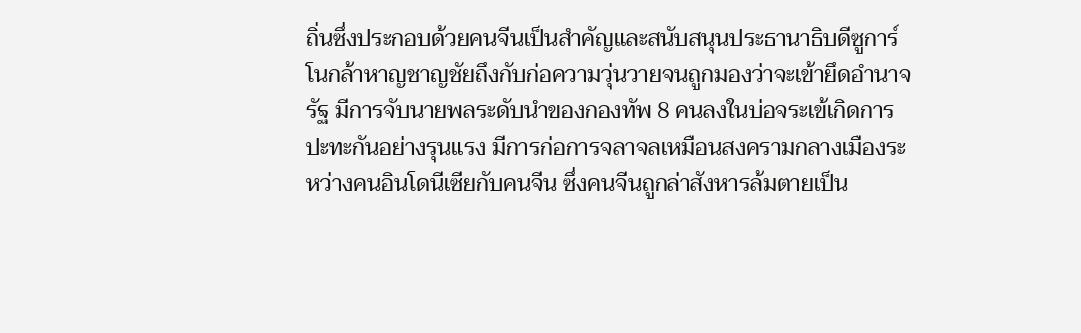ถิ่นซึ่งประกอบด้วยคนจีนเป็นสำคัญและสนับสนุนประธานาธิบดีซูการ์โนกล้าหาญชาญชัยถึงกับก่อความวุ่นวายจนถูกมองว่าจะเข้ายึดอำนาจรัฐ มีการจับนายพลระดับนำของกองทัพ 8 คนลงในบ่อจระเข้เกิดการปะทะกันอย่างรุนแรง มีการก่อการจลาจลเหมือนสงครามกลางเมืองระหว่างคนอินโดนีเซียกับคนจีน ซึ่งคนจีนถูกล่าสังหารล้มตายเป็น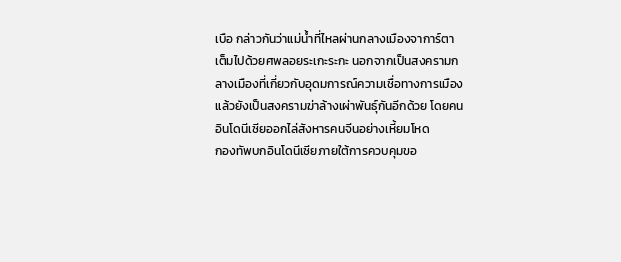เบือ กล่าวกันว่าแม่น้ำที่ไหลผ่านกลางเมืองจาการ์ตาเต็มไปด้วยศพลอยระเกะระกะ นอกจากเป็นสงครามกลางเมืองที่เกี่ยวกับอุดมการณ์ความเชื่อทางการเมืองแล้วยังเป็นสงครามฆ่าล้างเผ่าพันธุ์กันอีกด้วย โดยคนอินโดนีเซียออกไล่สังหารคนจีนอย่างเหี้ยมโหด
กองทัพบกอินโดนีเซียภายใต้การควบคุมขอ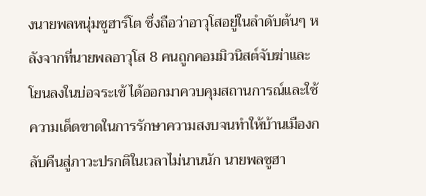งนายพลหนุ่มซูฮาร์โต ซึ่งถือว่าอาวุโสอยู่ในลำดับต้นๆ หลังจากที่นายพลอาวุโส 8 คนถูกคอมมิวนิสต์จับฆ่าและโยนลงในบ่อจระเข้ ได้ออกมาควบคุมสถานการณ์และใช้ความเด็ดขาดในการรักษาความสงบจนทำให้บ้านเมืองกลับคืนสู่ภาวะปรกติในเวลาไม่นานนัก นายพลซูฮา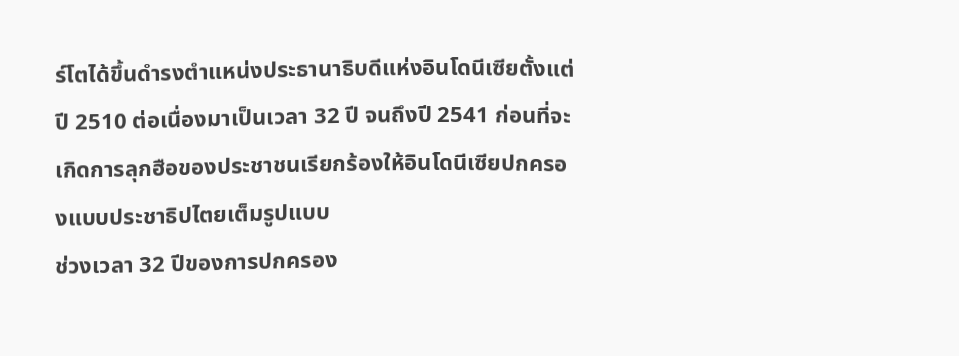ร์โตได้ขึ้นดำรงตำแหน่งประธานาธิบดีแห่งอินโดนีเซียตั้งแต่ปี 2510 ต่อเนื่องมาเป็นเวลา 32 ปี จนถึงปี 2541 ก่อนที่จะเกิดการลุกฮือของประชาชนเรียกร้องให้อินโดนีเซียปกครองแบบประชาธิปไตยเต็มรูปแบบ
ช่วงเวลา 32 ปีของการปกครอง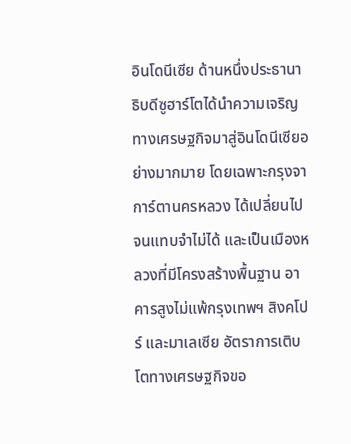อินโดนีเซีย ด้านหนึ่งประธานาธิบดีซูฮาร์โตได้นำความเจริญทางเศรษฐกิจมาสู่อินโดนีเซียอย่างมากมาย โดยเฉพาะกรุงจาการ์ตานครหลวง ได้เปลี่ยนไปจนแทบจำไม่ได้ และเป็นเมืองหลวงที่มีโครงสร้างพื้นฐาน อาคารสูงไม่แพ้กรุงเทพฯ สิงคโปร์ และมาเลเซีย อัตราการเติบโตทางเศรษฐกิจขอ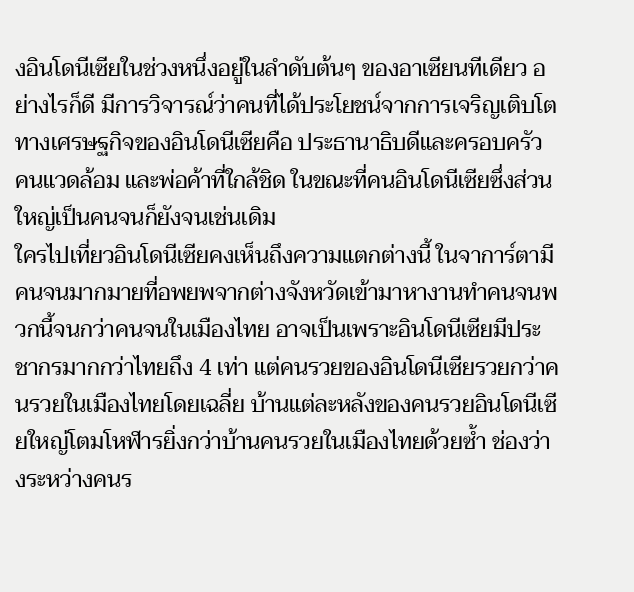งอินโดนีเซียในช่วงหนึ่งอยู่ในลำดับต้นๆ ของอาเซียนทีเดียว อย่างไรก็ดี มีการวิจารณ์ว่าคนที่ได้ประโยชน์จากการเจริญเติบโตทางเศรษฐกิจของอินโดนีเซียคือ ประธานาธิบดีและครอบครัว คนแวดล้อม และพ่อค้าที่ใกล้ชิด ในขณะที่คนอินโดนีเซียซึ่งส่วนใหญ่เป็นคนจนก็ยังจนเช่นเดิม
ใครไปเที่ยวอินโดนีเซียคงเห็นถึงความแตกต่างนี้ ในจาการ์ตามีคนจนมากมายที่อพยพจากต่างจังหวัดเข้ามาหางานทำคนจนพวกนี้จนกว่าคนจนในเมืองไทย อาจเป็นเพราะอินโดนีเซียมีประชากรมากกว่าไทยถึง 4 เท่า แต่คนรวยของอินโดนีเซียรวยกว่าคนรวยในเมืองไทยโดยเฉลี่ย บ้านแต่ละหลังของคนรวยอินโดนีเซียใหญ่โตมโหฬารยิ่งกว่าบ้านคนรวยในเมืองไทยด้วยซ้ำ ช่องว่างระหว่างคนร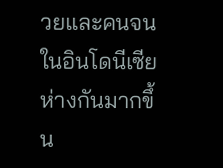วยและคนจนในอินโดนีเซียห่างกันมากขึ้น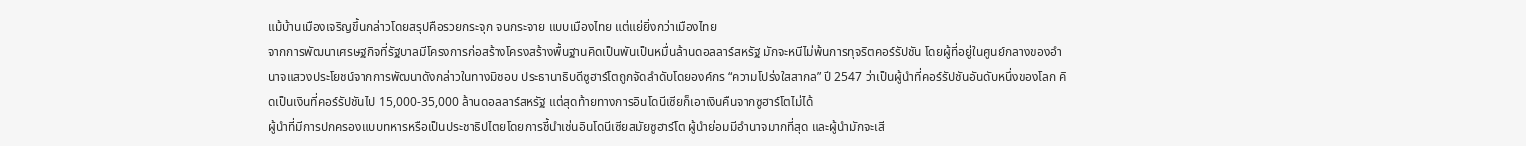แม้บ้านเมืองเจริญขึ้นกล่าวโดยสรุปคือรวยกระจุก จนกระจาย แบบเมืองไทย แต่แย่ยิ่งกว่าเมืองไทย
จากการพัฒนาเศรษฐกิจที่รัฐบาลมีโครงการก่อสร้างโครงสร้างพื้นฐานคิดเป็นพันเป็นหมื่นล้านดอลลาร์สหรัฐ มักจะหนีไม่พ้นการทุจริตคอร์รัปชัน โดยผู้ที่อยู่ในศูนย์กลางของอำนาจแสวงประโยชน์จากการพัฒนาดังกล่าวในทางมิชอบ ประธานาธิบดีซูฮาร์โตถูกจัดลำดับโดยองค์กร “ความโปร่งใสสากล” ปี 2547 ว่าเป็นผู้นำที่คอร์รัปชันอันดับหนึ่งของโลก คิดเป็นเงินที่คอร์รัปชันไป 15,000-35,000 ล้านดอลลาร์สหรัฐ แต่สุดท้ายทางการอินโดนีเซียก็เอาเงินคืนจากซูฮาร์โตไม่ได้
ผู้นำที่มีการปกครองแบบทหารหรือเป็นประชาธิปไตยโดยการชี้นำเช่นอินโดนีเซียสมัยซูฮาร์โต ผู้นำย่อมมีอำนาจมากที่สุด และผู้นำมักจะเสี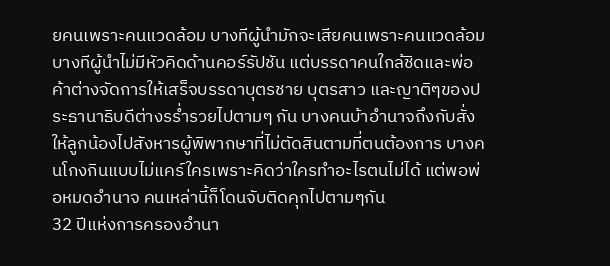ยคนเพราะคนแวดล้อม บางทีผู้นำมักจะเสียคนเพราะคนแวดล้อม บางทีผู้นำไม่มีหัวคิดด้านคอร์รัปชัน แต่บรรดาคนใกล้ชิดและพ่อค้าต่างจัดการให้เสร็จบรรดาบุตรชาย บุตรสาว และญาติๆของประธานาธิบดีต่างรร่ำรวยไปตามๆ กัน บางคนบ้าอำนาจถึงกับสั่งให้ลูกน้องไปสังหารผู้พิพากษาที่ไม่ตัดสินตามที่ตนต้องการ บางคนโกงกินแบบไม่แคร์ใครเพราะคิดว่าใครทำอะไรตนไม่ได้ แต่พอพ่อหมดอำนาจ คนเหล่านี้ก็โดนจับติดคุกไปตามๆกัน
32 ปีแห่งการครองอำนา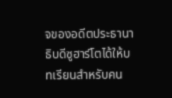จของอดีตประธานาธิบดีซูฮาร์โตได้ให้บทเรียนสำหรับคน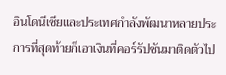อินโดนีเซียและประเทศกำลังพัฒนาหลายประการที่สุดท้ายก็เอาเงินที่คอร์รัปชันมาติดตัวไป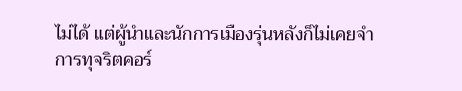ไม่ได้ แต่ผู้นำและนักการเมืองรุ่นหลังก็ไม่เคยจำ การทุจริตคอร์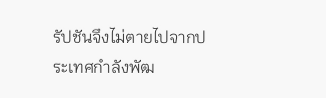รัปชันจึงไม่ตายไปจากประเทศกำลังพัฒ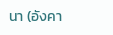นา (อังคา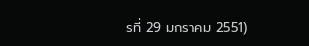รที่ 29 มกราคม 2551)